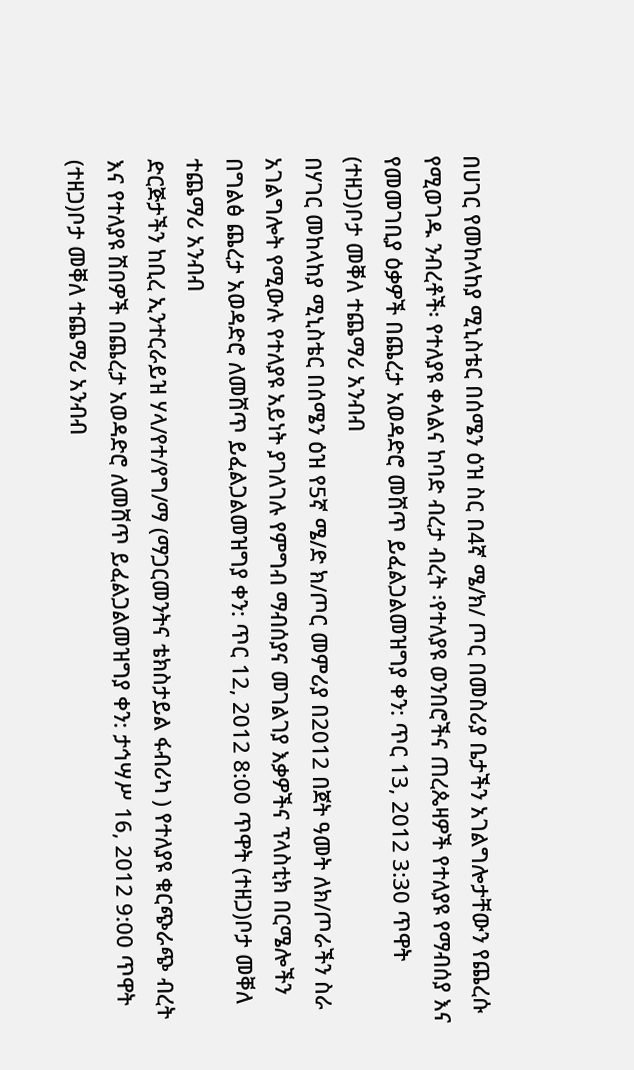በሀገር የመከላከያ ሚኒስቴር በሰሜን ዕዝ ስር በ4ኛ ሜ/ክ/ ጦር በመስሪያ ቤታችን አገልግሎታቸውን የጨረሱ የሚወገዱ ንብረቶች፡ የተለያዩ ቀላልና ከባድ ብረታ ብረት ፡የተለያዩ ወንበሮችና ጠረጴዛዎች የተለያዩ የማብሰያ እና የመመገቢያ ዕቃዎች በጨረታ አወዳድሮ መሸጥ ይፈልጋልመዝግያ ቀን: ጥር 13, 2012 3:30 ጥዋት (ተዘጋ)ቦታ መቐለ ተጨማሪ አንብብ
በሃገር መከላከያ ሚኒስቴር በሰሜን ዕዝ የ5ኛ ሜ/ድ ክ/ጦር መምሪያ በ2012 በጀት ዓመት ለክ/ጦራችን ስራ አገልግሎት የሚውሉ የተለያዩ አይነት ያገለገሉ የምግብ ማብሰያና መገልገያ እቃዎችና ፕላስቲክ በርሜሎችን በግልፅ ጨረታ አወዳድሮ ለመሸጥ ይፈልጋልመዝግያ ቀን: ጥር 12, 2012 8:00 ጥዋት (ተዘጋ)ቦታ መቐለ ተጨማሪ አንብብ
ድርጅታችን ከቢረ ኢንተርራይዝ ሃላ/የተ/የግ/ማ (ማጋርመንትና ቴክስታይል ፋብሪካ ) የተለያዩ ቁርጭራጭ ብረት እና የተለያዩ ሽበዎች በጨረታ አወዳድሮ ለመሸጥ ይፈልጋልመዝግያ ቀን: ታኅሣሥ 16, 2012 9:00 ጥዋት (ተዘጋ)ቦታ መቐለ ተጨማሪ አንብብ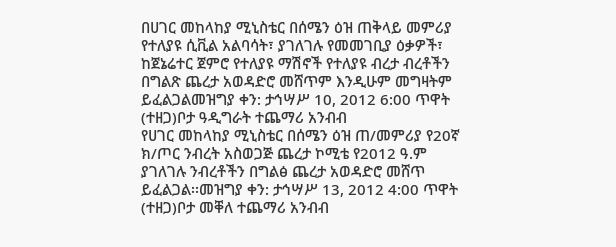በሀገር መከላከያ ሚኒስቴር በሰሜን ዕዝ ጠቅላይ መምሪያ የተለያዩ ሲቪል አልባሳት፣ ያገለገሉ የመመገቢያ ዕቃዎች፣ ከጀኔሬተር ጀምሮ የተለያዩ ማሽኖች የተለያዩ ብረታ ብረቶችን በግልጽ ጨረታ አወዳድሮ መሸጥም እንዲሁም መግዛትም ይፈልጋልመዝግያ ቀን: ታኅሣሥ 10, 2012 6:00 ጥዋት (ተዘጋ)ቦታ ዓዲግራት ተጨማሪ አንብብ
የሀገር መከላከያ ሚኒስቴር በሰሜን ዕዝ ጠ/መምሪያ የ20ኛ ክ/ጦር ንብረት አስወጋጅ ጨረታ ኮሚቴ የ2012 ዓ.ም ያገለገሉ ንብረቶችን በግልፅ ጨረታ አወዳድሮ መሸጥ ይፈልጋል፡፡መዝግያ ቀን: ታኅሣሥ 13, 2012 4:00 ጥዋት (ተዘጋ)ቦታ መቐለ ተጨማሪ አንብብ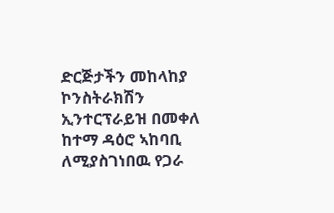ድርጅታችን መከላከያ ኮንስትራክሽን ኢንተርፕራይዝ በመቀለ ከተማ ዳዕሮ ኣከባቢ ለሚያስገነበዉ የጋራ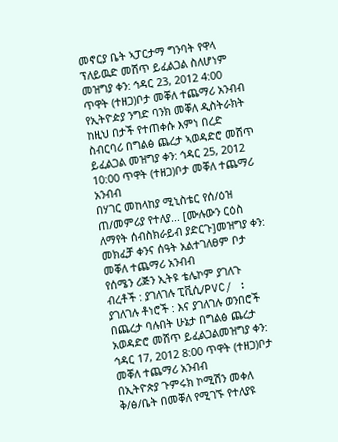መኖርያ ቤት ኣፓርታማ ግንባት የዋላ ፕለይዉድ መሸጥ ይፈልጋል ስለሆነም መዝግያ ቀን: ኅዳር 23, 2012 4:00 ጥዋት (ተዘጋ)ቦታ መቐለ ተጨማሪ አንብብ
የኢትዮዽያ ንግድ ባንክ መቐለ ዲስትራክት ከዚህ በታች የተጠቀሱ እምነ በረድ ስብርባሪ በግልፅ ጨረታ ኣወዳድሮ መሸጥ ይፈልጋል መዝግያ ቀን: ኅዳር 25, 2012 10:00 ጥዋት (ተዘጋ)ቦታ መቐለ ተጨማሪ አንብብ
በሃገር መከላከያ ሚኒስቴር የሰ/ዕዝ ጠ/መምሪያ የተለያ... [ሙሉውን ርዕስ ለማየት ሰብስክራይብ ያድርጉ]መዝግያ ቀን: መክፈቻ ቀንና ሰዓት አልተገለፀም ቦታ መቐለ ተጨማሪ አንብብ
የሰሜን ሪጅን ኢትዩ ቴሌኮም ያገለጉ ብረቶች : ያገለገሉ ፒቪሲ/PVC/ : ያገለገሉ ቶነሮች : እና ያገለገሉ ወንበሮች በጨረታ ባሉበት ሁኔታ በግልፅ ጨረታ አወዳድሮ መሸጥ ይፈልጋልመዝግያ ቀን: ኅዳር 17, 2012 8:00 ጥዋት (ተዘጋ)ቦታ መቐለ ተጨማሪ አንብብ
በኢትዮጵያ ጉምሩክ ኮሚሽን መቀለ ቅ/ፅ/ቤት በመቐለ የሚገኙ የተለያዩ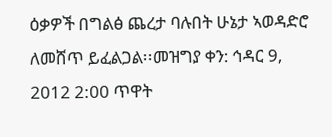ዕቃዎች በግልፅ ጨረታ ባሉበት ሁኔታ ኣወዳድሮ ለመሸጥ ይፈልጋል፡፡መዝግያ ቀን: ኅዳር 9, 2012 2:00 ጥዋት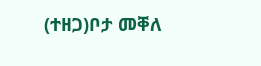(ተዘጋ)ቦታ መቐለ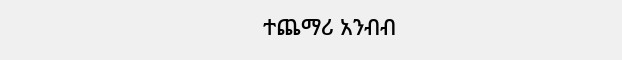ተጨማሪ አንብብ